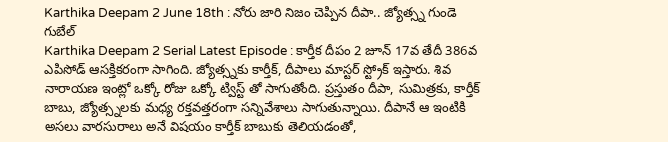Karthika Deepam 2 June 18th : నోరు జారి నిజం చెప్పిన దీపా.. జ్యోత్స్న గుండె గుబేల్
Karthika Deepam 2 Serial Latest Episode : కార్తీక దీపం 2 జూన్ 17వ తేదీ 386వ ఎపిసోడ్ ఆసక్తికరంగా సాగింది. జ్యోత్స్నకు కార్తీక్, దీపాలు మాస్టర్ స్ట్రోక్ ఇస్తారు. శివ నారాయణ ఇంట్లో ఒక్కో రోజు ఒక్కో ట్విస్ట్ తో సాగుతోంది. ప్రస్తుతం దీపా, సుమిత్రకు, కార్తీక్ బాబు, జ్యోత్స్నలకు మధ్య రక్తవత్తరంగా సన్నివేశాలు సాగుతున్నాయి. దీపానే ఆ ఇంటికి అసలు వారసురాలు అనే విషయం కార్తీక్ బాబుకు తెలియడంతో,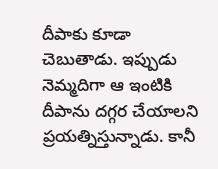దీపాకు కూడా చెబుతాడు. ఇప్పుడు నెమ్మదిగా ఆ ఇంటికి దీపాను దగ్గర చేయాలని ప్రయత్నిస్తున్నాడు. కానీ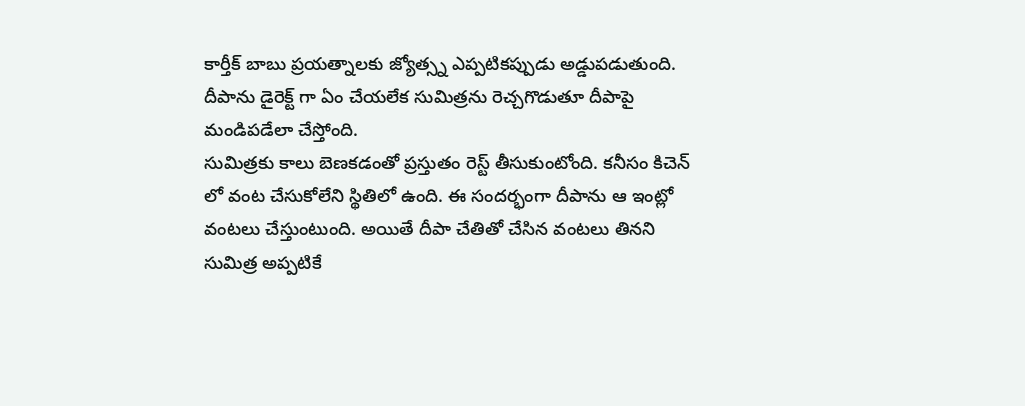కార్తీక్ బాబు ప్రయత్నాలకు జ్యోత్స్న ఎప్పటికప్పుడు అడ్డుపడుతుంది. దీపాను డైరెక్ట్ గా ఏం చేయలేక సుమిత్రను రెచ్చగొడుతూ దీపాపై మండిపడేలా చేస్తోంది.
సుమిత్రకు కాలు బెణకడంతో ప్రస్తుతం రెస్ట్ తీసుకుంటోంది. కనీసం కిచెన్ లో వంట చేసుకోలేని స్థితిలో ఉంది. ఈ సందర్భంగా దీపాను ఆ ఇంట్లో వంటలు చేస్తుంటుంది. అయితే దీపా చేతితో చేసిన వంటలు తినని సుమిత్ర అప్పటికే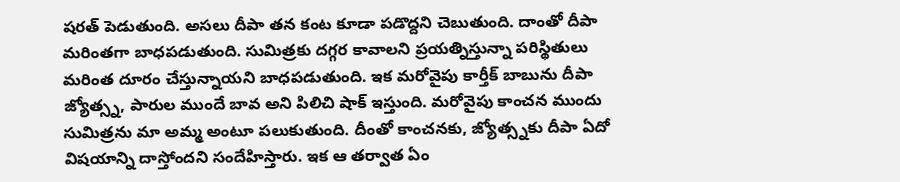షరత్ పెడుతుంది. అసలు దీపా తన కంట కూడా పడొద్దని చెబుతుంది. దాంతో దీపా మరింతగా బాధపడుతుంది. సుమిత్రకు దగ్గర కావాలని ప్రయత్నిస్తున్నా పరిస్థితులు మరింత దూరం చేస్తున్నాయని బాధపడుతుంది. ఇక మరోవైపు కార్తీక్ బాబును దీపా జ్యోత్స్న, పారుల ముందే బావ అని పిలిచి షాక్ ఇస్తుంది. మరోవైపు కాంచన ముందు సుమిత్రను మా అమ్మ అంటూ పలుకుతుంది. దీంతో కాంచనకు, జ్యోత్స్నకు దీపా ఏదో విషయాన్ని దాస్తోందని సందేహిస్తారు. ఇక ఆ తర్వాత ఏం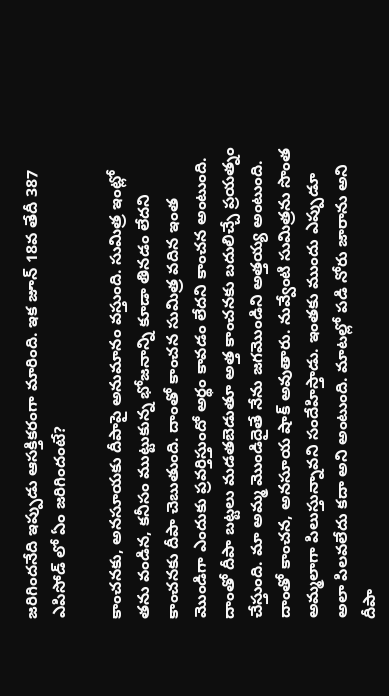జరిగిందనేది ఇప్పుడు ఆసక్తికరంగా మారింది. ఇక జూన్ 18వ తేదీ 387 ఎపిసోడ్ లో ఏం జరిగిందంటే?

కాంచనకు, అనసూయకు దీపాపై అనుమానం వస్తుంది. సుమిత్ర ఇంట్లో తను వండిన, కనీసం ముట్టుకున్న భోజనాన్ని కూడా తినడం లేదని కాంచనకు దీపా చెబుతుంది. దాంతో కాంచన సుమిత్ర వదిన ఇంత మొండిగా ఎందుకు ప్రవర్తిస్తుందో అర్థం కావడం లేదని కాంచన అంటుంది. దాంతో దీపా బట్టలు మడతబెడుతూ అత్త కాంచనకు బదులిచ్చే ప్రయత్నం చేస్తుంది. మా అమ్మ మొండిదైతే నేను జగమొండిని అత్తయ్య అంటుంది. దాంతో కాంచన, అనసూయ షాక్ అవుతారు. నువ్వేంటి సుమిత్రను సొంత అమ్మలాగా పిలుస్తున్నావని సందేహిస్తాడు. ఇంతకు ముందు ఎప్పుడూ అలా పిలవలేదు కదా అని అంటుంది. మాటల్లో పడి నోరు జారాను అని దీపా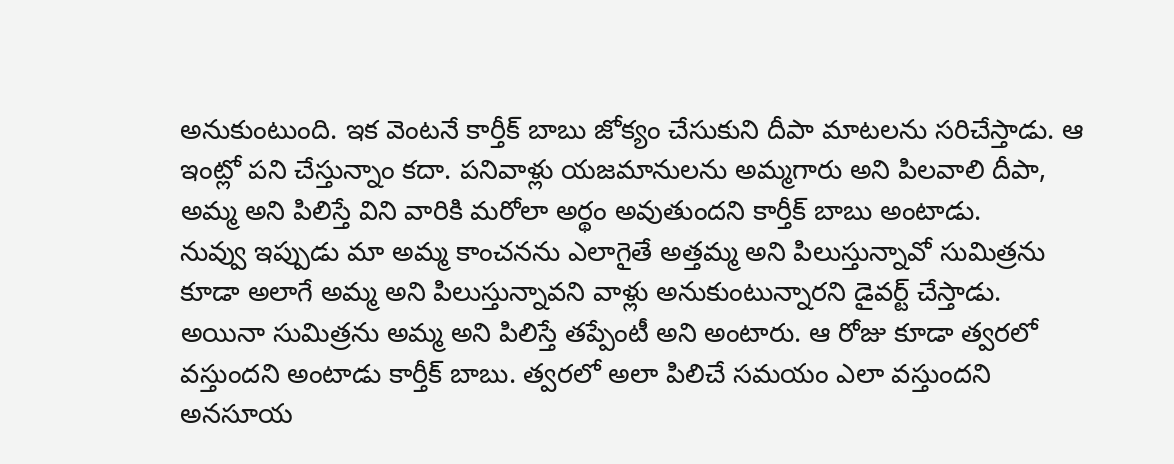అనుకుంటుంది. ఇక వెంటనే కార్తీక్ బాబు జోక్యం చేసుకుని దీపా మాటలను సరిచేస్తాడు. ఆ ఇంట్లో పని చేస్తున్నాం కదా. పనివాళ్లు యజమానులను అమ్మగారు అని పిలవాలి దీపా, అమ్మ అని పిలిస్తే విని వారికి మరోలా అర్థం అవుతుందని కార్తీక్ బాబు అంటాడు.
నువ్వు ఇప్పుడు మా అమ్మ కాంచనను ఎలాగైతే అత్తమ్మ అని పిలుస్తున్నావో సుమిత్రను కూడా అలాగే అమ్మ అని పిలుస్తున్నావని వాళ్లు అనుకుంటున్నారని డైవర్ట్ చేస్తాడు. అయినా సుమిత్రను అమ్మ అని పిలిస్తే తప్పేంటీ అని అంటారు. ఆ రోజు కూడా త్వరలో వస్తుందని అంటాడు కార్తీక్ బాబు. త్వరలో అలా పిలిచే సమయం ఎలా వస్తుందని అనసూయ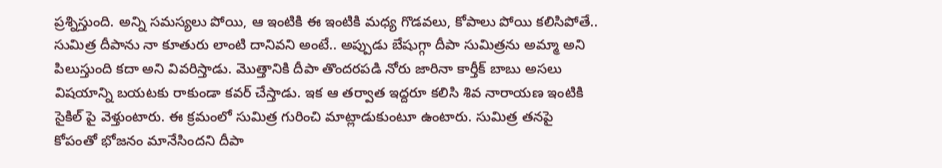ప్రశ్నిస్తుంది. అన్ని సమస్యలు పోయి, ఆ ఇంటికి ఈ ఇంటికి మధ్య గొడవలు, కోపాలు పోయి కలిసిపోతే.. సుమిత్ర దీపాను నా కూతురు లాంటి దానివని అంటే.. అప్పుడు బేషుగ్గా దీపా సుమిత్రను అమ్మా అని పిలుస్తుంది కదా అని వివరిస్తాడు. మొత్తానికి దీపా తొందరపడి నోరు జారినా కార్తీక్ బాబు అసలు విషయాన్ని బయటకు రాకుండా కవర్ చేస్తాడు. ఇక ఆ తర్వాత ఇద్దరూ కలిసి శివ నారాయణ ఇంటికి సైకిల్ పై వెళ్తుంటారు. ఈ క్రమంలో సుమిత్ర గురించి మాట్లాడుకుంటూ ఉంటారు. సుమిత్ర తనపై కోపంతో భోజనం మానేసిందని దీపా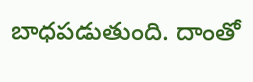బాధపడుతుంది. దాంతో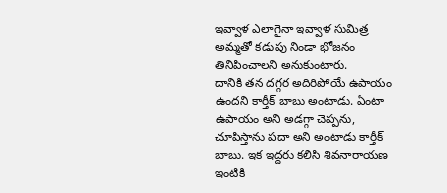ఇవ్వాళ ఎలాగైనా ఇవ్వాళ సుమిత్ర అమ్మతో కడుపు నిండా భోజనం తినిపించాలని అనుకుంటారు.
దానికి తన దగ్గర అదిరిపోయే ఉపాయం ఉందని కార్తీక్ బాబు అంటాడు. ఏంటా ఉపాయం అని అడగ్గా చెప్పను, చూపిస్తాను పదా అని అంటాడు కార్తీక్ బాబు. ఇక ఇద్దరు కలిసి శివనారాయణ ఇంటికి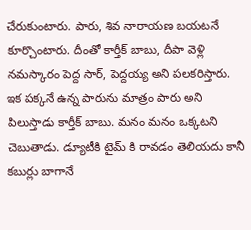చేరుకుంటారు. పారు, శివ నారాయణ బయటనే కూర్చొంటారు. దీంతో కార్తీక్ బాబు, దీపా వెళ్లి నమస్కారం పెద్ద సార్, పెద్దయ్య అని పలకరిస్తారు. ఇక పక్కనే ఉన్న పారును మాత్రం పారు అని పిలుస్తాడు కార్తీక్ బాబు. మనం మనం ఒక్కటని చెబుతాడు. డ్యూటీకి టైమ్ కి రావడం తెలియదు కానీ కబుర్లు బాగానే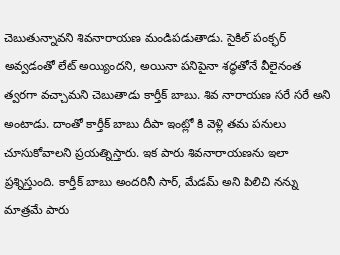చెబుతున్నావని శివనారాయణ మండిపడుతాడు. సైకిల్ పంక్ఛర్ అవ్వడంతో లేట్ అయ్యిందని, అయినా పనిపైనా శద్ధతోనే వీలైనంత త్వరగా వచ్చామని చెబుతాడు కార్తీక్ బాబు. శివ నారాయణ సరే సరే అని అంటాడు. దాంతో కార్తీక్ బాబు దీపా ఇంట్లో కి వెళ్లి తమ పనులు చూసుకోవాలని ప్రయత్నిస్తారు. ఇక పారు శివనారాయణను ఇలా ప్రశ్నిస్తుంది. కార్తీక్ బాబు అందరినీ సార్, మేడమ్ అని పిలిచి నన్ను మాత్రమే పారు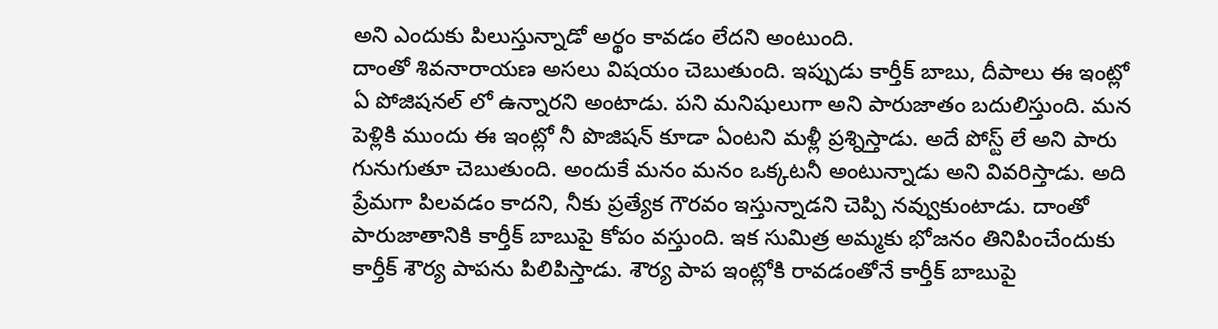అని ఎందుకు పిలుస్తున్నాడో అర్థం కావడం లేదని అంటుంది.
దాంతో శివనారాయణ అసలు విషయం చెబుతుంది. ఇప్పుడు కార్తీక్ బాబు, దీపాలు ఈ ఇంట్లో ఏ పోజిషనల్ లో ఉన్నారని అంటాడు. పని మనిషులుగా అని పారుజాతం బదులిస్తుంది. మన పెళ్లికి ముందు ఈ ఇంట్లో నీ పొజిషన్ కూడా ఏంటని మళ్లీ ప్రశ్నిస్తాడు. అదే పోస్ట్ లే అని పారు గునుగుతూ చెబుతుంది. అందుకే మనం మనం ఒక్కటనీ అంటున్నాడు అని వివరిస్తాడు. అది ప్రేమగా పిలవడం కాదని, నీకు ప్రత్యేక గౌరవం ఇస్తున్నాడని చెప్పి నవ్వుకుంటాడు. దాంతో పారుజాతానికి కార్తీక్ బాబుపై కోపం వస్తుంది. ఇక సుమిత్ర అమ్మకు భోజనం తినిపించేందుకు కార్తీక్ శౌర్య పాపను పిలిపిస్తాడు. శౌర్య పాప ఇంట్లోకి రావడంతోనే కార్తీక్ బాబుపై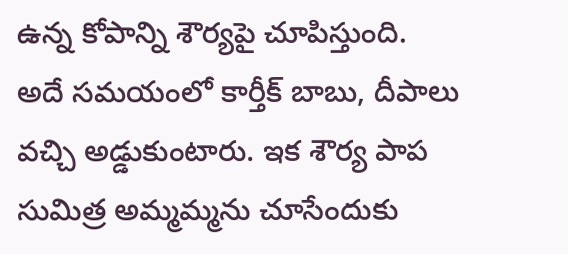ఉన్న కోపాన్ని శౌర్యపై చూపిస్తుంది.
అదే సమయంలో కార్తీక్ బాబు, దీపాలు వచ్చి అడ్డుకుంటారు. ఇక శౌర్య పాప సుమిత్ర అమ్మమ్మను చూసేందుకు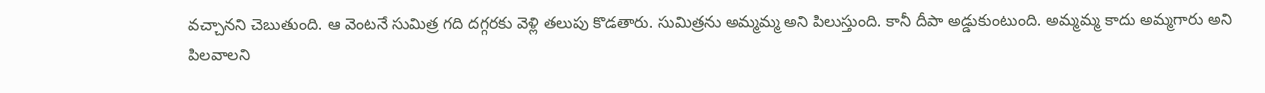వచ్చానని చెబుతుంది. ఆ వెంటనే సుమిత్ర గది దగ్గరకు వెళ్లి తలుపు కొడతారు. సుమిత్రను అమ్మమ్మ అని పిలుస్తుంది. కానీ దీపా అడ్డుకుంటుంది. అమ్మమ్మ కాదు అమ్మగారు అని పిలవాలని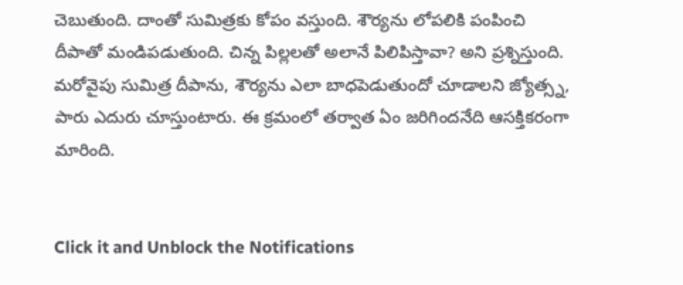చెబుతుంది. దాంతో సుమిత్రకు కోపం వస్తుంది. శౌర్యను లోపలికి పంపించి దీపాతో మండిపడుతుంది. చిన్న పిల్లలతో అలానే పిలిపిస్తావా? అని ప్రశ్నిస్తుంది. మరోవైపు సుమిత్ర దీపాను, శౌర్యను ఎలా బాధపెడుతుందో చూడాలని జ్యోత్స్న, పారు ఎదురు చూస్తుంటారు. ఈ క్రమంలో తర్వాత ఏం జరిగిందనేది ఆసక్తికరంగా మారింది.


Click it and Unblock the Notifications